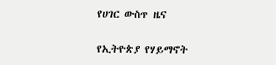የሀገር ውስጥ ዜና

የኢትዮጵያ የሃይማኖት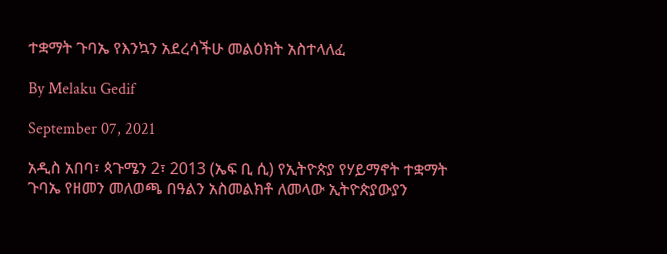ተቋማት ጉባኤ የእንኳን አደረሳችሁ መልዕክት አስተላለፈ

By Melaku Gedif

September 07, 2021

አዲስ አበባ፣ ጳጉሜን 2፣ 2013 (ኤፍ ቢ ሲ) የኢትዮጵያ የሃይማኖት ተቋማት ጉባኤ የዘመን መለወጫ በዓልን አስመልክቶ ለመላው ኢትዮጵያውያን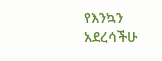የእንኳን አደረሳችሁ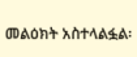መልዕክት አስተላልፏል፡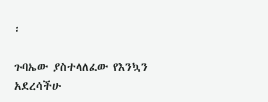፡

ጉባኤው ያስተላለፈው የእንኳን አደረሳችሁ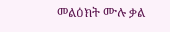መልዕክት ሙሉ ቃል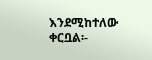እንደሚከተለው ቀርቧል፡-